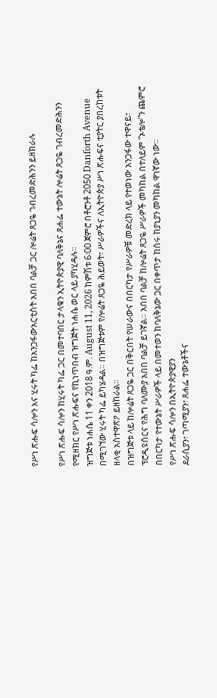የሥነ ጽሑፍ ሳሎን እና ሂሩት ካፌ ከአንጋፋውአርቲስት አበበ ባልቻ ጋር ሎሬት ጸጋዬ ገብረመድሕንን ይዘክራሉ

የሥነ ጽሑፍ ሳሎን ከሂሩት ካፌ ጋር በመተባበር ታላቁን ኢትዮጵያዊ ባለቅኔና ጸሐፌ ተውኔት ሎሬት ጸጋዬ ገብረመድሕንን የሚዘክር የሥነ ጽሑፍና የኪነጥበብ ዝግጅት ነሐሴ ወር ላይ ያካሂዳሉ።
ዝግጅቱ ነሐሴ 11 ቀን 2018 ዓ.ም. August 11, 2026 ከምሽቱ 6፡00 ጀምሮ በቶሮንቶ 2050 Danforth Avenue በሚገኘው ሂሩት ካፌ ይካሄዳል። በዝግጅቱም የሎሬት ጸጋዬ ሕይወት፣ ሥራዎችና ለኢትዮጵያ ሥነ ጽሑፍና ቲያትር ያበረከቱት ዘላቂ አስተዋጽዖ ይዘከራል።
በዝግጅቱ ላይ ከሎሬት ጸጋዬ ጋር በቅርበት የሠራውና በበርካታ የሥራዎቹ መድረክ ላይ የተወነው አንጋፋው ተዋናይ፣ ፕሮዲዩሰርና የሕግ ባለሙያ አበበ ባልቻ ይገኛል። አበበ ባልቻ ከሎሬት ጸጋዬ ሥራዎች መካከል በተለይም “ኦቴሎ”ን ጨምሮ በበርካታ የተውኔት ሥራዎች ላይ በመተወን ከባለቅኔው ጋር በቀጥታ ከሰሩ ከያኒያን መካከል ዋነኛው ነው።
የሥነ ጽሑፍ ሳሎን በኢትዮጵያዊያን
ደራሲያን፣ ገጣሚያን፣ ጸሐፌ ተውኔቶችና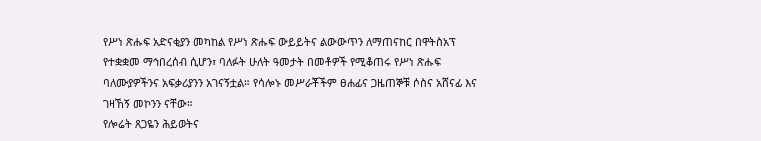የሥነ ጽሑፍ አድናቂያን መካከል የሥነ ጽሑፍ ውይይትና ልውውጥን ለማጠናከር በዋትስአፕ የተቋቋመ ማኅበረሰብ ሲሆን፣ ባለፉት ሁለት ዓመታት በመቶዎች የሚቆጠሩ የሥነ ጽሑፍ ባለሙያዎችንና አፍቃሪያንን አገናኝቷል። የሳሎኑ መሥራቾችም ፀሐፊና ጋዜጠኞቹ ሶስና አሸናፊ እና ገዛኸኝ መኮንን ናቸው።
የሎሬት ጸጋዬን ሕይወትና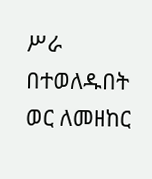ሥራ በተወለዱበት ወር ለመዘከር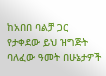ከአበበ ባልቻ ጋር የታቀደው ይህ ዝግጅት ባለፈው ዓመት በሁኔታዎች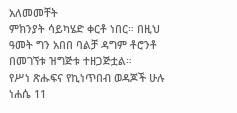አለመመቸት
ምክንያት ሳይካሄድ ቀርቶ ነበር። በዚህ ዓመት ግን አበበ ባልቻ ዳግም ቶሮንቶ በመገኘቱ ዝግጅቱ ተዘጋጅቷል።
የሥነ ጽሑፍና የኪነጥበብ ወዳጆች ሁሉ ነሐሴ 11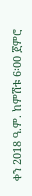ቀን 2018 ዓ.ም. ከምሽቱ 6፡00 ጀምሮ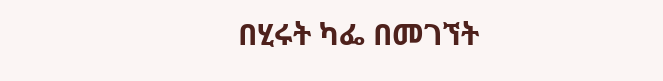በሂሩት ካፌ በመገኘት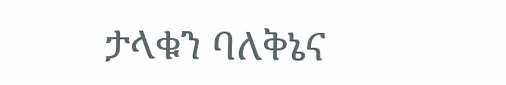ታላቁን ባለቅኔና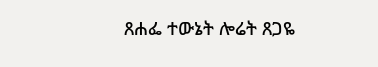ጸሐፌ ተውኔት ሎሬት ጸጋዬ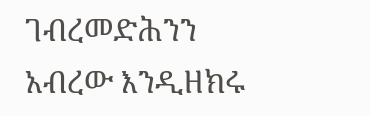ገብረመድሕንን አብረው እንዲዘክሩ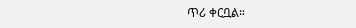ጥሪ ቀርቧል።